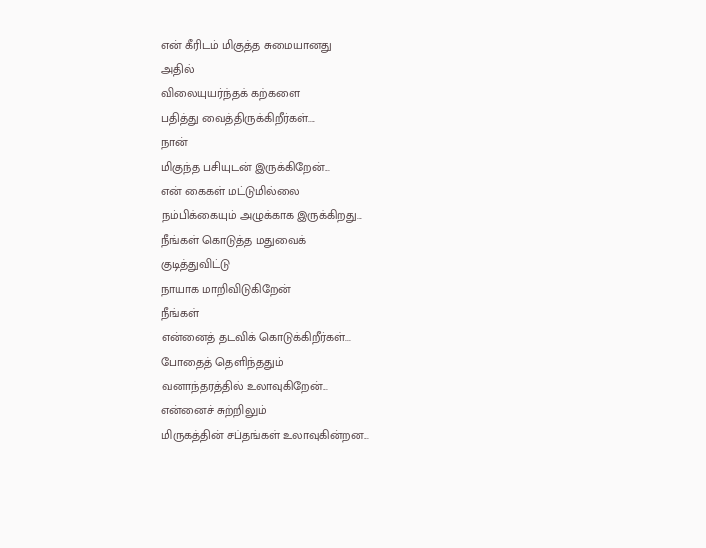என் கீரிடம் மிகுத்த சுமையானது
அதில்
விலையுயர்ந்தக் கற்களை
பதித்து வைத்திருக்கிறீர்கள்....
நான்
மிகுந்த பசியுடன் இருக்கிறேன்...
என் கைகள் மட்டுமில்லை
நம்பிக்கையும் அழுக்காக இருக்கிறது...
நீங்கள் கொடுத்த மதுவைக்
குடித்துவிட்டு
நாயாக மாறிவிடுகிறேன்
நீங்கள்
என்னைத் தடவிக் கொடுக்கிறீர்கள்...
போதைத் தெளிந்ததும்
வனாந்தரத்தில் உலாவுகிறேன்...
என்னைச் சுற்றிலும்
மிருகத்தின் சப்தங்கள் உலாவுகின்றன...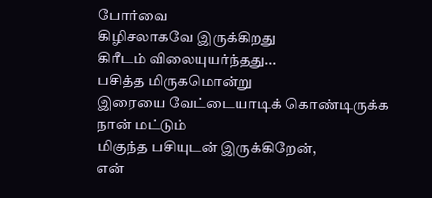போர்வை
கிழிசலாகவே இருக்கிறது
கிரீடம் விலையுயர்ந்தது...
பசித்த மிருகமொன்று
இரையை வேட்டையாடிக் கொண்டிருக்க
நான் மட்டும்
மிகுந்த பசியுடன் இருக்கிறேன்,
என்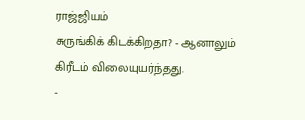ராஜ்ஜியம்
சுருங்கிக் கிடக்கிறதா? - ஆனாலும்
கிரீடம் விலையுயர்ந்தது.
-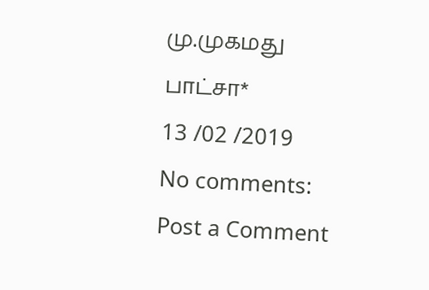மு.முகமது பாட்சா*
13 /02 /2019
No comments:
Post a Comment